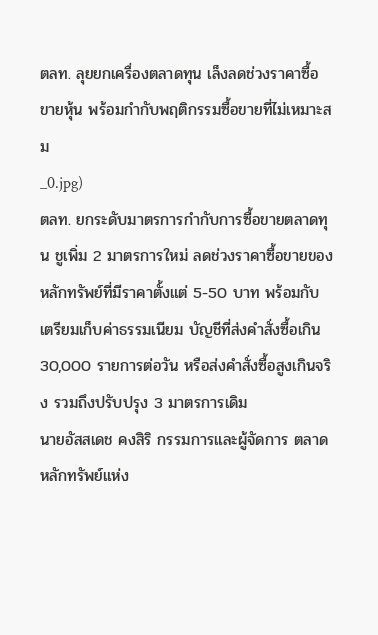ตลท. ลุยยกเครื่องตลาดทุน เล็งลดช่วงราคาซื้อขายหุ้น พร้อมกำกับพฤติกรรมซื้อขายที่ไม่เหมาะสม
_0.jpg)
ตลท. ยกระดับมาตรการกำกับการซื้อขายตลาดทุน ชูเพิ่ม 2 มาตรการใหม่ ลดช่วงราคาซื้อขายของหลักทรัพย์ที่มีราคาตั้งแต่ 5-50 บาท พร้อมกับเตรียมเก็บค่าธรรมเนียม บัญชีที่ส่งคำสั่งซื้อเกิน 30,000 รายการต่อวัน หรือส่งคำสั่งซื้อสูงเกินจริง รวมถึงปรับปรุง 3 มาตรการเดิม
นายอัสสเดช คงสิริ กรรมการและผู้จัดการ ตลาดหลักทรัพย์แห่ง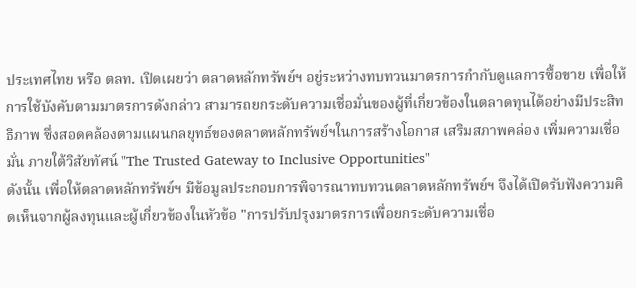ประเทศไทย หรือ ตลท. เปิดเผยว่า ตลาดหลักทรัพย์ฯ อยู่ระหว่างทบทวนมาตรการกำกับดูแลการซื้อขาย เพื่อให้การใช้บังคับตามมาตรการดังกล่าว สามารถยกระดับความเชื่อมั่นของผู้ที่เกี่ยวข้องในตลาดทุนได้อย่างมีประสิทธิภาพ ซึ่งสอดคล้องตามแผนกลยุทธ์ของตลาดหลักทรัพย์ฯในการสร้างโอกาส เสริมสภาพคล่อง เพิ่มความเชื่อมั่น ภายใต้วิสัยทัศน์ "The Trusted Gateway to Inclusive Opportunities"
ดังนั้น เพื่อให้ตลาดหลักทรัพย์ฯ มีข้อมูลประกอบการพิจารณาทบทวนตลาดหลักทรัพย์ฯ จึงได้เปิดรับฟังความคิดเห็นจากผู้ลงทุนและผู้เกี่ยวข้องในหัวข้อ "การปรับปรุงมาตรการเพื่อยกระดับความเชื่อ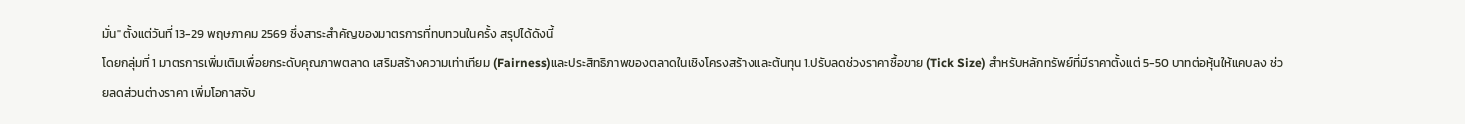มั่น" ตั้งแต่วันที่ 13-29 พฤษภาคม 2569 ซึ่งสาระสำคัญของมาตรการที่ทบทวนในครั้ง สรุปได้ดังนี้
โดยกลุ่มที่ 1 มาตรการเพิ่มเติมเพื่อยกระดับคุณภาพตลาด เสริมสร้างความเท่าเทียม (Fairness)และประสิทธิภาพของตลาดในเชิงโครงสร้างและต้นทุน 1.ปรับลดช่วงราคาซื้อขาย (Tick Size) สำหรับหลักทรัพย์ที่มีราคาตั้งแต่ 5-50 บาทต่อหุ้นให้แคบลง ช่วยลดส่วนต่างราคา เพิ่มโอกาสจับ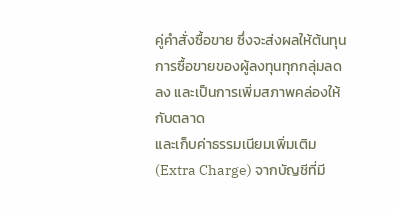คู่คำสั่งซื้อขาย ซึ่งจะส่งผลให้ต้นทุนการซื้อขายของผู้ลงทุนทุกกลุ่มลดลง และเป็นการเพิ่มสภาพคล่องให้กับตลาด
และเก็บค่าธรรมเนียมเพิ่มเติม (Extra Charge) จากบัญชีที่มี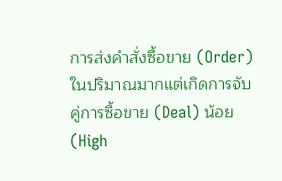การส่งคำสั่งซื้อขาย (Order) ในปริมาณมากแต่เกิดการจับคู่การซื้อขาย (Deal) น้อย (High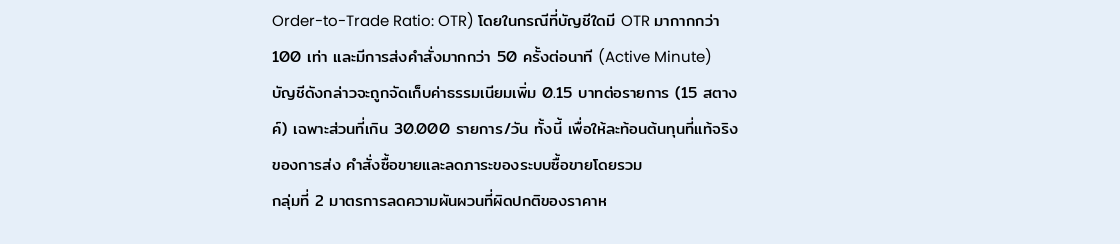Order-to-Trade Ratio: OTR) โดยในกรณีที่บัญชีใดมี OTR มากากกว่า 100 เท่า และมีการส่งคำสั่งมากกว่า 50 ครั้งต่อนาที (Active Minute) บัญชีดังกล่าวจะถูกจัดเก็บค่าธรรมเนียมเพิ่ม 0.15 บาทต่อรายการ (15 สตางค์) เฉพาะส่วนที่เกิน 30.000 รายการ/วัน ทั้งนี้ เพื่อให้ละท้อนต้นทุนที่แท้จริงของการส่ง คำสั่งซื้อขายและลดภาระของระบบซื้อขายโดยรวม
กลุ่มที่ 2 มาตรการลดความผันผวนที่ผิดปกติของราคาห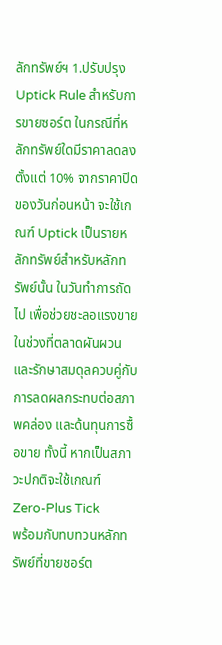ลักทรัพย์ฯ 1.ปรับปรุง Uptick Rule สำหรับการขายซอร์ต ในกรณีที่หลักทรัพย์ใดมีราคาลดลงตั้งแต่ 10% จากราคาปิดของวันก่อนหน้า จะใช้เกณฑ์ Uptick เป็นรายหลักทรัพย์สำหรับหลักทรัพย์นั้น ในวันทำการถัดไป เพื่อช่วยชะลอแรงขายในช่วงที่ตลาดผันผวน และรักษาสมดุลควบคู่กับการลดผลกระทบต่อสภาพคล่อง และด้นทุนการซื้อขาย ทั้งนี้ หากเป็นสภาวะปกติจะใช้เกณฑ์ Zero-Plus Tick
พร้อมกับทบทวนหลักทรัพย์ที่ขายชอร์ต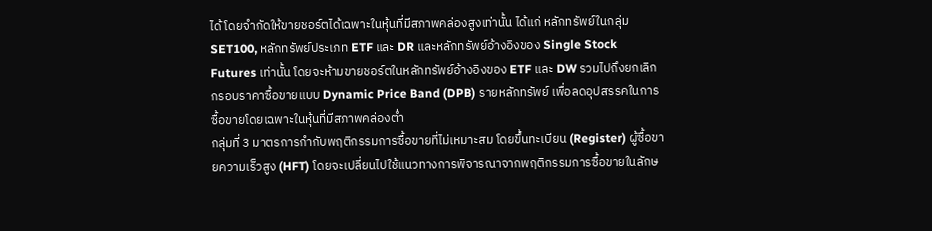ได้ โดยจำกัดให้ขายชอร์ตได้เฉพาะในหุ้นที่มีสภาพคล่องสูงเท่านั้น ได้แก่ หลักทรัพย์ในกลุ่ม SET100, หลักทรัพย์ประเภท ETF และ DR และหลักทรัพย์อ้างอิงของ Single Stock Futures เท่านั้น โดยจะห้ามขายชอร์ตในหลักทรัพย์อ้างอิงของ ETF และ DW รวมไปถึงยกเลิกกรอบราคาซื้อขายแบบ Dynamic Price Band (DPB) รายหลักทรัพย์ เพื่อลดอุปสรรคในการซื้อขายโดยเฉพาะในหุ้นที่มีสภาพคล่องต่ำ
กลุ่มที่ 3 มาตรการกำกับพฤติกรรมการซื้อขายที่ไม่เหมาะสม โดยขึ้นทะเบียน (Register) ผู้ซื้อขายความเร็วสูง (HFT) โดยจะเปลี่ยนไปใช้แนวทางการพิจารณาจากพฤติกรรมการซื้อขายในลักษ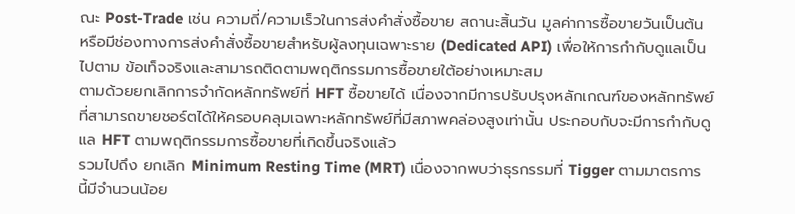ณะ Post-Trade เช่น ความถี่/ความเร็วในการส่งคำสั่งซื้อขาย สถานะสิ้นวัน มูลค่าการซื้อขายวันเป็นต้น หรือมีช่องทางการส่งคำสั่งซื้อขายสำหรับผู้ลงทุนเฉพาะราย (Dedicated API) เพื่อให้การกำกับดูแลเป็นไปตาม ข้อเท็จจริงและสามารถติดตามพฤติกรรมการซื้อขายใต้อย่างเหมาะสม
ตามด้วยยกเลิกการจำกัดหลักทรัพย์ที่ HFT ซื้อขายได้ เนื่องจากมีการปรับปรุงหลักเกณฑ์ของหลักทรัพย์ที่สามารถขายชอร์ตได้ให้ครอบคลุมเฉพาะหลักทรัพย์ที่มีสภาพคล่องสูงเท่านั้น ประกอบกับจะมีการกำกับดูแล HFT ตามพฤติกรรมการซื้อขายที่เกิดขึ้นจริงแล้ว
รวมไปถึง ยกเลิก Minimum Resting Time (MRT) เนื่องจากพบว่าธุรกรรมที่ Tigger ตามมาตรการนี้มีจำนวนน้อย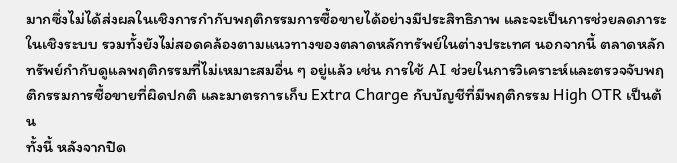มากซึ่งไม่ได้ส่งผลในเชิงการกำกับพฤติกรรมการซื้อขายได้อย่างมีประสิทธิภาพ และจะเป็นการช่วยลดภาระในเชิงระบบ รวมทั้งยังไม่สอดคล้องตามแนวทางของตลาดหลักทรัพย์ในต่างประเทศ นอกจากนี้ ตลาดหลักทรัพย์กำกับดูแลพฤติกรรมที่ไม่เหมาะสมอื่น ๆ อยู่แล้ว เช่น การใช้ AI ช่วยในการวิเคราะห์และตรวจจับพฤติกรรมการซื้อขายที่ผิดปกติ และมาตรการเก็บ Extra Charge กับบัญชีที่มีพฤติกรรม High OTR เป็นต้น
ทั้งนี้ หลังจากปิด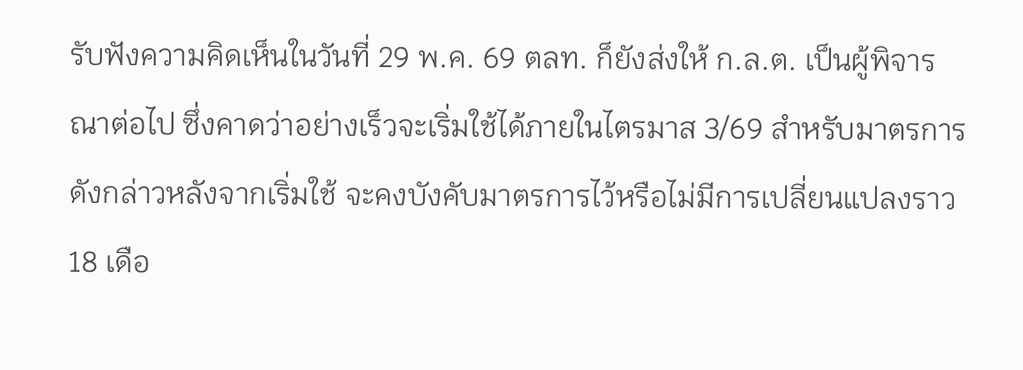รับฟังความคิดเห็นในวันที่ 29 พ.ค. 69 ตลท. ก็ยังส่งให้ ก.ล.ต. เป็นผู้พิจารณาต่อไป ซึ่งคาดว่าอย่างเร็วจะเริ่มใช้ได้ภายในไตรมาส 3/69 สำหรับมาตรการดังกล่าวหลังจากเริ่มใช้ จะคงบังคับมาตรการไว้หรือไม่มีการเปลี่ยนแปลงราว 18 เดือ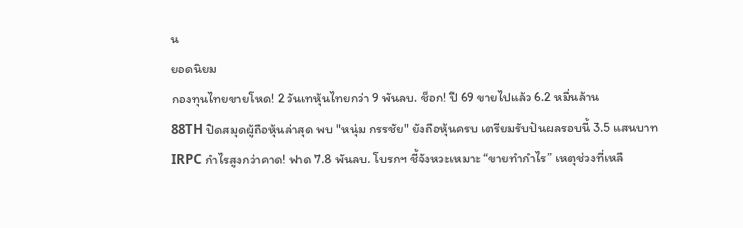น
ยอดนิยม
กองทุนไทยขายโหด! 2 วันเทหุ้นไทยกว่า 9 พันลบ. ช็อก! ปี 69 ขายไปแล้ว 6.2 หมื่นล้าน
88TH ปิดสมุดผู้ถือหุ้นล่าสุด พบ "หนุ่ม กรรชัย" ยังถือหุ้นครบ เตรียมรับปันผลรอบนี้ 3.5 แสนบาท
IRPC กำไรสูงกว่าคาด! ฟาด 7.8 พันลบ. โบรกฯ ชี้จังหวะเหมาะ “ขายทำกำไร” เหตุช่วงที่เหลื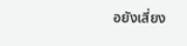อยังเสี่ยง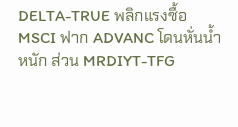DELTA-TRUE พลิกแรงซื้อ MSCI ฟาก ADVANC โดนหั่นน้ำหนัก ส่วน MRDIYT-TFG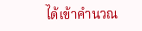ได้เข้าคำนวณ